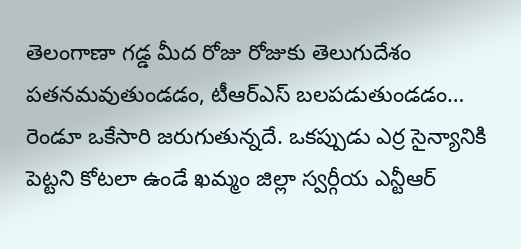తెలంగాణా గడ్డ మీద రోజు రోజుకు తెలుగుదేశం పతనమవుతుండడం, టీఆర్ఎస్ బలపడుతుండడం… రెండూ ఒకేసారి జరుగుతున్నదే. ఒకప్పుడు ఎర్ర సైన్యానికి పెట్టని కోటలా ఉండే ఖమ్మం జిల్లా స్వర్గీయ ఎన్టీఆర్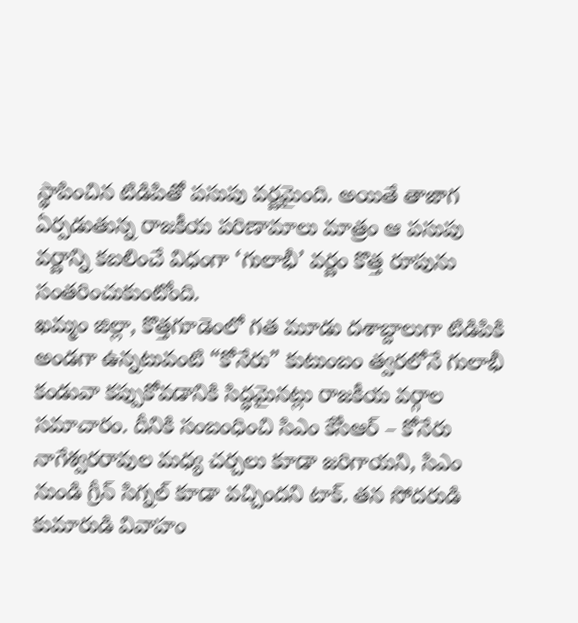స్థాపించిన టిడిపితో పసుపు వర్ణమైంది. అయితే తాజాగ ఏర్పడుతున్న రాజకీయ పరిణామాలు మాత్రం ఆ పసుపు వర్ణాన్ని కబలించే విధంగా ‘గులాభీ’ వర్ణం కొత్త రూపును సంతరించుకుంటోంది.
ఖమ్మం జిల్లా, కొత్తగూడెంలో గత మూడు దశాబ్దాలుగా టిడిపికి అండగా ఉన్నటువంటి “కోనేరు” కుటుంబం త్వరలోనే గులాభీ కండువా కప్పుకోవడానికి సిద్ధమైనట్లు రాజకీయ వర్గాల సమాచారం. దీనికి సంబంధించి సిఎం కేసీఆర్ – కోనేరు నాగేశ్వరరావుల మధ్య చర్చలు కూడా జరిగాయని, సిఎం నుండి గ్రీన్ సిగ్నల్ కూడా వచ్చిందని టాక్. తన సోదరుడి కుమారుడి వివాహం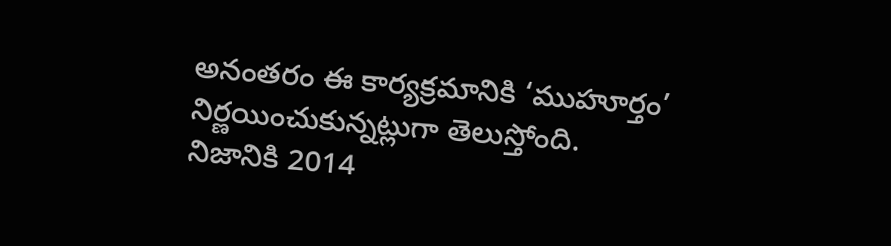అనంతరం ఈ కార్యక్రమానికి ‘ముహూర్తం’ నిర్ణయించుకున్నట్లుగా తెలుస్తోంది.
నిజానికి 2014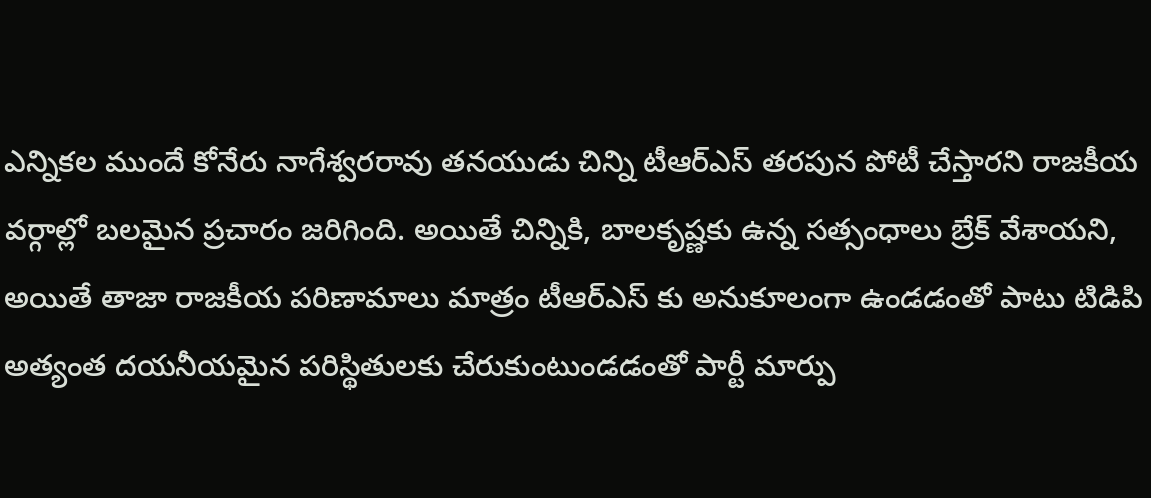ఎన్నికల ముందే కోనేరు నాగేశ్వరరావు తనయుడు చిన్ని టీఆర్ఎస్ తరపున పోటీ చేస్తారని రాజకీయ వర్గాల్లో బలమైన ప్రచారం జరిగింది. అయితే చిన్నికి, బాలకృష్ణకు ఉన్న సత్సంధాలు బ్రేక్ వేశాయని, అయితే తాజా రాజకీయ పరిణామాలు మాత్రం టీఆర్ఎస్ కు అనుకూలంగా ఉండడంతో పాటు టిడిపి అత్యంత దయనీయమైన పరిస్థితులకు చేరుకుంటుండడంతో పార్టీ మార్పు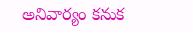అనివార్యం కనుక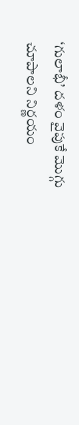‘గులాభీ’ దళం వైపుకే మొగ్గు చూపాలని నిర్ణయం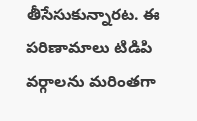తీసేసుకున్నారట. ఈ పరిణామాలు టిడిపి వర్గాలను మరింతగా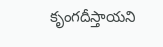కృంగదీస్తాయని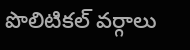పొలిటికల్ వర్గాలు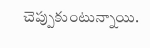చెప్పుకుంటున్నాయి.